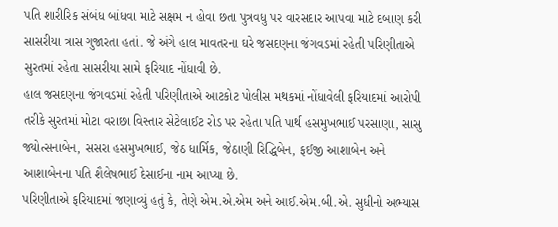પતિ શારીરિક સંબંધ બાંધવા માટે સક્ષમ ન હોવા છતા પુત્રવધુ પર વારસદાર આપવા માટે દબાણ કરી સાસરીયા ત્રાસ ગુજારતા હતાં. જે અંગે હાલ માવતરના ઘરે જસદણના જંગવડમાં રહેતી પરિણીતાએ સુરતમાં રહેતા સાસરીયા સામે ફરિયાદ નોંધાવી છે.
હાલ જસદણના જંગવડમાં રહેતી પરિણીતાએ આટકોટ પોલીસ મથકમાં નોંધાવેલી ફરિયાદમાં આરોપી તરીકે સુરતમાં મોટા વરાછા વિસ્તાર સેટેલાઈટ રોડ પર રહેતા પતિ પાર્થ હસમુખભાઈ પરસાણા, સાસુ જ્યોત્સનાબેન, સસરા હસમુખભાઈ, જેઠ ધાર્મિક, જેઠાણી રિદ્ધિબેન, ફઈજી આશાબેન અને આશાબેનના પતિ શૈલેષભાઈ દેસાઈના નામ આપ્યા છે.
પરિણીતાએ ફરિયાદમાં જણાવ્યું હતું કે, તેણે એમ.એ.એમ અને આઈ.એમ.બી.એ. સુધીનો અભ્યાસ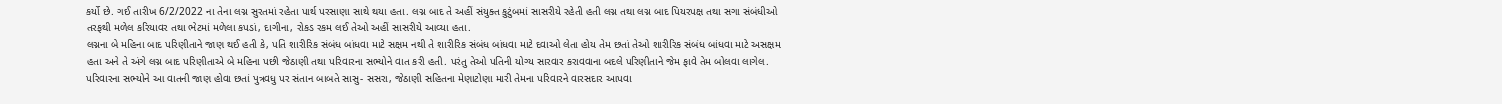કર્યો છે. ગઈ તારીખ 6/2/2022 ના તેના લગ્ન સુરતમાં રહેતા પાર્થ પરસાણા સાથે થયા હતા. લગ્ન બાદ તે અહીં સંયુક્ત કુટુંબમાં સાસરીયે રહેતી હતી લગ્ન તથા લગ્ન બાદ પિયરપક્ષ તથા સગા સંબંધીઓ તરફથી મળેલ કરિયાવર તથા ભેટમાં મળેલા કપડાં, દાગીના, રોકડ રકમ લઈ તેઓ અહીં સાસરીયે આવ્યા હતા.
લગ્નના બે મહિના બાદ પરિણીતાને જાણ થઈ હતી કે, પતિ શારીરિક સંબંધ બાંધવા માટે સક્ષમ નથી તે શારીરિક સંબંધ બાંધવા માટે દવાઓ લેતા હોય તેમ છતાં તેઓ શારીરિક સંબંધ બાંધવા માટે અસક્ષમ હતા અને તે અંગે લગ્ન બાદ પરિણીતાએ બે મહિના પછી જેઠાણી તથા પરિવારના સભ્યોને વાત કરી હતી. પરંતુ તેઓ પતિની યોગ્ય સારવાર કરાવવાના બદલે પરિણીતાને જેમ ફાવે તેમ બોલવા લાગેલ. પરિવારના સભ્યોને આ વાતની જાણ હોવા છતાં પુત્રવધુ પર સંતાન બાબતે સાસુ- સસરા, જેઠાણી સહિતના મેણાટોણા મારી તેમના પરિવારને વારસદાર આપવા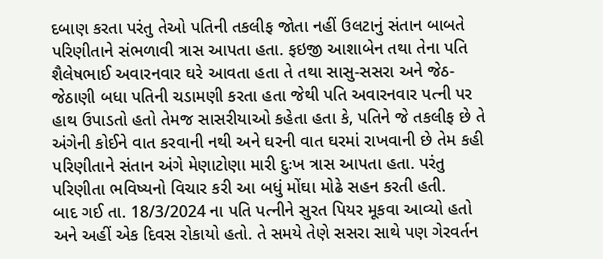દબાણ કરતા પરંતુ તેઓ પતિની તકલીફ જોતા નહીં ઉલટાનું સંતાન બાબતે પરિણીતાને સંભળાવી ત્રાસ આપતા હતા. ફઇજી આશાબેન તથા તેના પતિ શૈલેષભાઈ અવારનવાર ઘરે આવતા હતા તે તથા સાસુ-સસરા અને જેઠ- જેઠાણી બધા પતિની ચડામણી કરતા હતા જેથી પતિ અવારનવાર પત્ની પર હાથ ઉપાડતો હતો તેમજ સાસરીયાઓ કહેતા હતા કે, પતિને જે તકલીફ છે તે અંગેની કોઈને વાત કરવાની નથી અને ઘરની વાત ઘરમાં રાખવાની છે તેમ કહી પરિણીતાને સંતાન અંગે મેણાટોણા મારી દુઃખ ત્રાસ આપતા હતા. પરંતુ પરિણીતા ભવિષ્યનો વિચાર કરી આ બધું મોંઘા મોઢે સહન કરતી હતી.
બાદ ગઈ તા. 18/3/2024 ના પતિ પત્નીને સુરત પિયર મૂકવા આવ્યો હતો અને અહીં એક દિવસ રોકાયો હતો. તે સમયે તેણે સસરા સાથે પણ ગેરવર્તન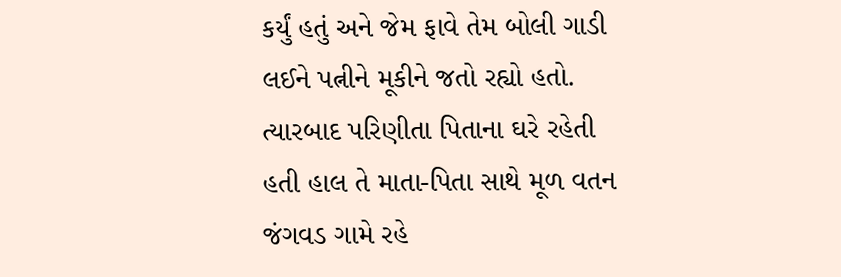કર્યું હતું અને જેમ ફાવે તેમ બોલી ગાડી લઈને પત્નીને મૂકીને જતો રહ્યો હતો. ત્યારબાદ પરિણીતા પિતાના ઘરે રહેતી હતી હાલ તે માતા-પિતા સાથે મૂળ વતન જંગવડ ગામે રહે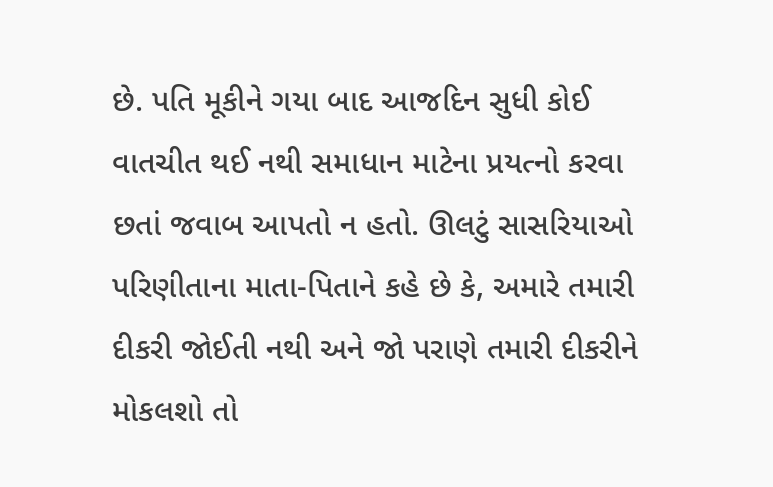છે. પતિ મૂકીને ગયા બાદ આજદિન સુધી કોઈ વાતચીત થઈ નથી સમાધાન માટેના પ્રયત્નો કરવા છતાં જવાબ આપતો ન હતો. ઊલટું સાસરિયાઓ પરિણીતાના માતા-પિતાને કહે છે કે, અમારે તમારી દીકરી જોઈતી નથી અને જો પરાણે તમારી દીકરીને મોકલશો તો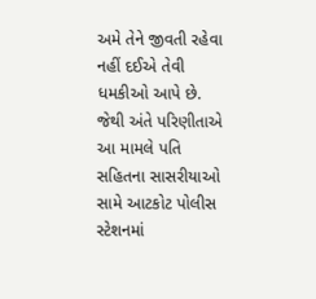અમે તેને જીવતી રહેવા નહીં દઈએ તેવી ધમકીઓ આપે છે. જેથી અંતે પરિણીતાએ આ મામલે પતિ સહિતના સાસરીયાઓ સામે આટકોટ પોલીસ સ્ટેશનમાં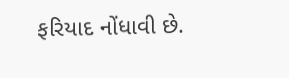ફરિયાદ નોંધાવી છે.